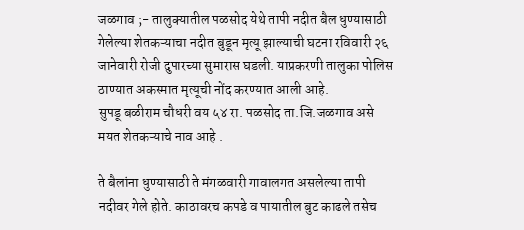जळगाव ;- तालुक्यातील पळसोद येथे तापी नदीत बैल धुण्यासाठी गेलेल्या शेतकऱ्याचा नदीत बुडून मृत्यू झाल्याची घटना रविवारी २६ जानेवारी रोजी दुपारच्या सुमारास घडली. याप्रकरणी तालुका पोलिस ठाण्यात अकस्मात मृत्यूची नोंद करण्यात आली आहे.
सुपडू बळीराम चौधरी वय ५४ रा. पळसोद ता.जि.जळगाव असे मयत शेतकऱ्याचे नाव आहे .

ते बैलांना धुण्यासाठी ते मंगळवारी गावालगत असलेल्या तापी नदीवर गेले होते. काठावरच कपडे व पायातील बुट काढले तसेच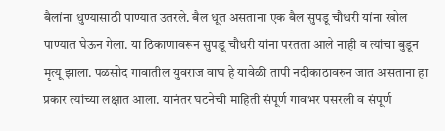बैलांना धुण्यासाठी पाण्यात उतरले. बैल धूत असताना एक बैल सुपडू चौधरी यांना खोल पाण्यात घेऊन गेला. या ठिकाणावरून सुपडू चौधरी यांना परतता आले नाही व त्यांचा बुडून मृत्यू झाला. पळसोद गावातील युवराज वाघ हे यावेळी तापी नदीकाठावरुन जात असताना हा प्रकार त्यांच्या लक्षात आला. यानंतर घटनेची माहिती संपूर्ण गावभर पसरली व संपूर्ण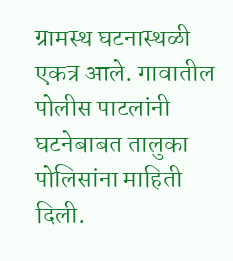ग्रामस्थ घटनास्थळी एकत्र आले. गावातील पोलीस पाटलांनी घटनेबाबत तालुका पोलिसांना माहिती दिली.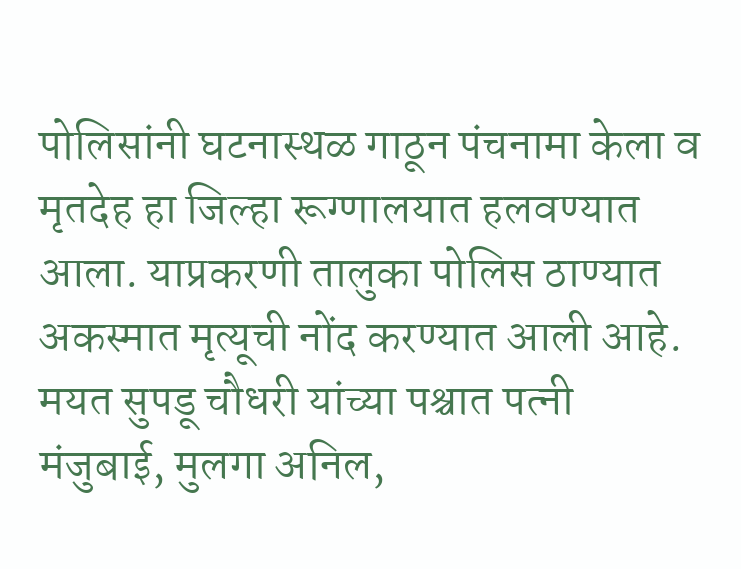पोलिसांनी घटनास्थळ गाठून पंचनामा केला व मृतदेह हा जिल्हा रूग्णालयात हलवण्यात आला. याप्रकरणी तालुका पोलिस ठाण्यात अकस्मात मृत्यूची नोंद करण्यात आली आहे. मयत सुपडू चौधरी यांच्या पश्चात पत्नी मंजुबाई, मुलगा अनिल,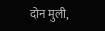दोन मुली,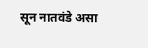सून नातवंडे असा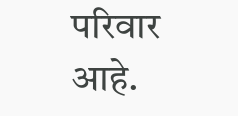परिवार आहे.